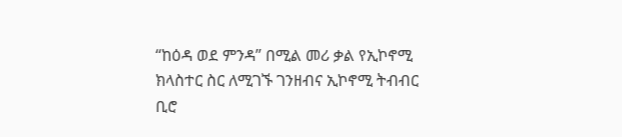“ከዕዳ ወደ ምንዳ” በሚል መሪ ቃል የኢኮኖሚ ክላስተር ስር ለሚገኙ ገንዘብና ኢኮኖሚ ትብብር ቢሮ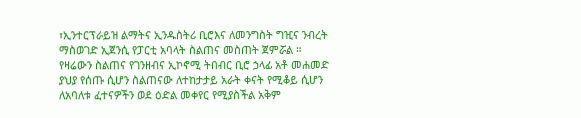፣ኢንተርፕራይዝ ልማትና ኢንዱስትሪ ቢሮእና ለመንግስት ግዢና ንብረት ማስወገድ ኢጀንሲ የፓርቲ አባላት ስልጠና መስጠት ጀምሯል ።
የዛሬውን ስልጠና የገንዘብና ኢኮኖሚ ትበብር ቢሮ ኃላፊ አቶ መሐመድ ያህያ የሰጡ ሲሆን ስልጠናው ለተከታታይ አራት ቀናት የሚቆይ ሲሆን ለአባለቱ ፈተናዎችን ወደ ዕድል መቀየር የሚያስችል አቅም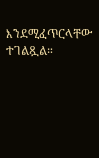እንደሚፈጥርላቸው ተገልጿል።